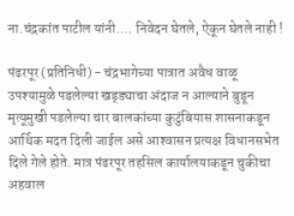ना.चंद्रकांत पाटील यांनी.... निवेदन घेतले, ऐकून घेतले नाही !

पंढरपूर (प्रतिनिधी) - चंद्रभागेच्या पात्रात अवैध वाळू उपश्यामुळे पडलेल्या खड्ड्याचा अंदाज न आल्याने बुडून मृत्यूमुखी पडलेल्या चार बालकांच्या कुटुंबियास शासनाकडून आर्थिक मदत दिली जाईल असे आश्‍वासन प्रत्यक्ष विधानसभेत दिले गेले होते. मात्र पंढरपूर तहसिल कार्यालयाकडून चुकीचा अहवाल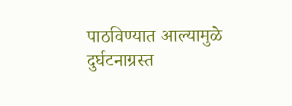पाठविण्यात आल्यामुळे दुर्घटनाग्रस्त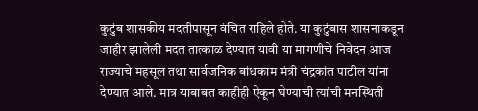कुटुंब शासकीय मदतीपासून वंचित राहिले होते. या कुटुंबास शासनाकडून जाहीर झालेली मदत तात्काळ देण्यात यावी या मागणीचे निवेदन आज राज्याचे महसूल तथा सार्वजनिक बांधकाम मंत्री चंद्रकांत पाटील यांना देण्यात आले. मात्र याबाबत काहीही ऐकून घेण्याची त्यांची मनस्थिती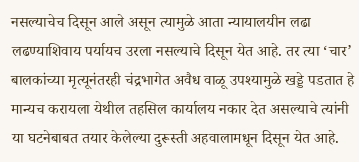नसल्याचेच दिसून आले असून त्यामुळे आता न्यायालयीन लढा लढण्याशिवाय पर्यायच उरला नसल्याचे दिसून येत आहे. तर त्या ‘चार’ बालकांच्या मृत्यूनंतरही चंद्रभागेत अवैध वाळू उपश्यामुळे खड्डे पडतात हे मान्यच करायला येथील तहसिल कार्यालय नकार देत असल्याचे त्यांनी या घटनेबाबत तयार केलेल्या दुरूस्ती अहवालामधून दिसून येत आहे.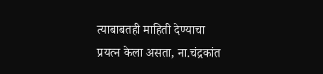त्याबाबतही माहिती देण्याचा प्रयत्न केला असता, ना.चंद्रकांत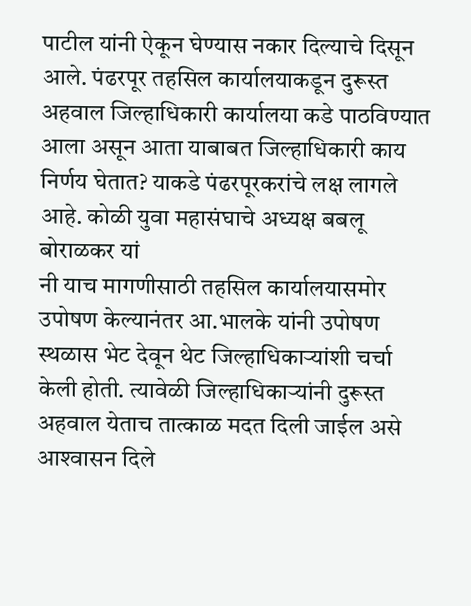पाटील यांनी ऐकून घेण्यास नकार दिल्याचे दिसून आले. पंढरपूर तहसिल कार्यालयाकडून दुरूस्त अहवाल जिल्हाधिकारी कार्यालया कडे पाठविण्यात आला असून आता याबाबत जिल्हाधिकारी काय निर्णय घेतात? याकडे पंढरपूरकरांचे लक्ष लागले आहे. कोळी युवा महासंघाचे अध्यक्ष बबलू बोराळकर यां
नी याच मागणीसाठी तहसिल कार्यालयासमोर उपोषण केल्यानंतर आ.भालके यांनी उपोषण स्थळास भेट देवून थेट जिल्हाधिकार्‍यांशी चर्चा केली होती. त्यावेळी जिल्हाधिकार्‍यांनी दुरूस्त अहवाल येताच तात्काळ मदत दिली जाईल असे आश्‍वासन दिले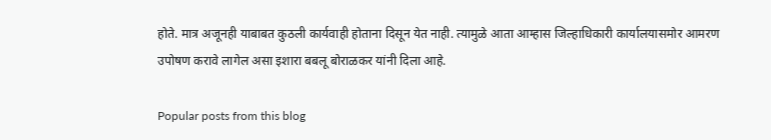होते. मात्र अजूनही याबाबत कुठली कार्यवाही होताना दिसून येत नाही. त्यामुळे आता आम्हास जिल्हाधिकारी कार्यालयासमोर आमरण उपोषण करावे लागेल असा इशारा बबलू बोराळकर यांनी दिला आहे.

Popular posts from this blog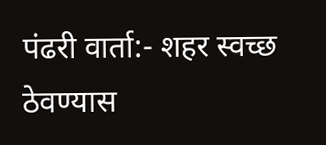पंढरी वार्ता:- शहर स्वच्छ ठेवण्यास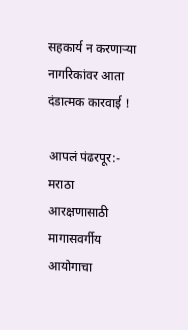सहकार्य न करणार्‍या नागरिकांवर आता दंडात्मक कारवाई !

आपलं पंढरपूर:- मराठा आरक्षणासाठी मागासवर्गीय आयोगाचा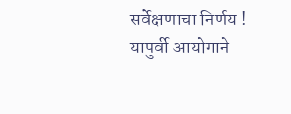सर्वेक्षणाचा निर्णय ! यापुर्वी आयोगाने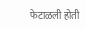फेटाळली होती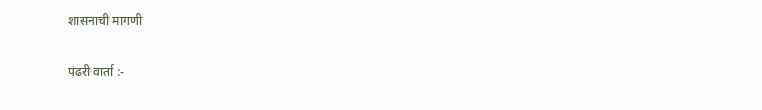शासनाची मागणी

पंढरी वार्ता :-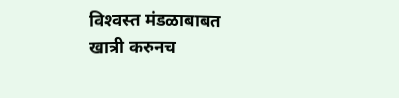विश्‍वस्त मंडळाबाबत खात्री करुनच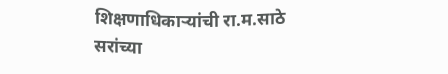शिक्षणाधिकार्‍यांची रा.म.साठे सरांच्या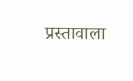प्रस्तावाला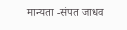मान्यता -संपत जाधव